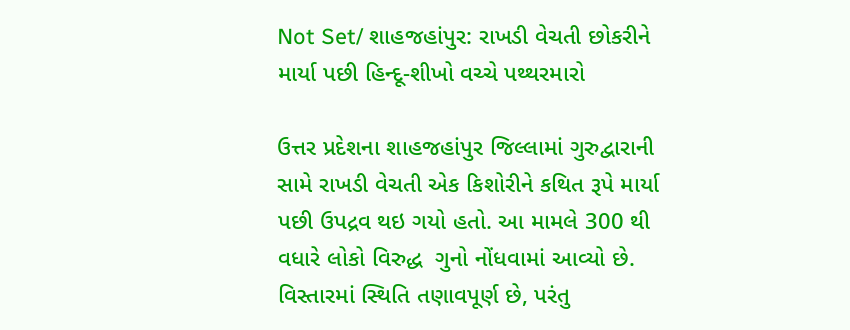Not Set/ શાહજહાંપુર: રાખડી વેચતી છોકરીને માર્યા પછી હિન્દૂ-શીખો વચ્ચે પથ્થરમારો

ઉત્તર પ્રદેશના શાહજહાંપુર જિલ્લામાં ગુરુદ્વારાની સામે રાખડી વેચતી એક કિશોરીને કથિત રૂપે માર્યા પછી ઉપદ્રવ થઇ ગયો હતો. આ મામલે 300 થી વધારે લોકો વિરુદ્ધ  ગુનો નોંધવામાં આવ્યો છે. વિસ્તારમાં સ્થિતિ તણાવપૂર્ણ છે, પરંતુ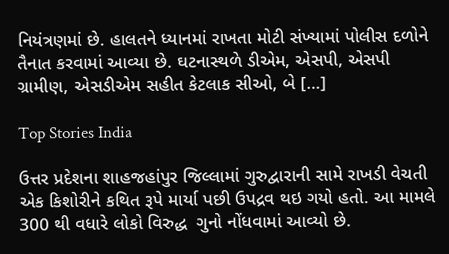નિયંત્રણમાં છે. હાલતને ધ્યાનમાં રાખતા મોટી સંખ્યામાં પોલીસ દળોને તૈનાત કરવામાં આવ્યા છે. ઘટનાસ્થળે ડીએમ, એસપી, એસપી ગ્રામીણ, એસડીએમ સહીત કેટલાક સીઓ, બે […]

Top Stories India

ઉત્તર પ્રદેશના શાહજહાંપુર જિલ્લામાં ગુરુદ્વારાની સામે રાખડી વેચતી એક કિશોરીને કથિત રૂપે માર્યા પછી ઉપદ્રવ થઇ ગયો હતો. આ મામલે 300 થી વધારે લોકો વિરુદ્ધ  ગુનો નોંધવામાં આવ્યો છે.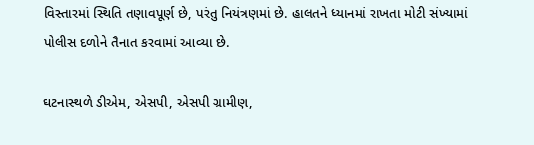વિસ્તારમાં સ્થિતિ તણાવપૂર્ણ છે, પરંતુ નિયંત્રણમાં છે. હાલતને ધ્યાનમાં રાખતા મોટી સંખ્યામાં પોલીસ દળોને તૈનાત કરવામાં આવ્યા છે.

ઘટનાસ્થળે ડીએમ, એસપી, એસપી ગ્રામીણ,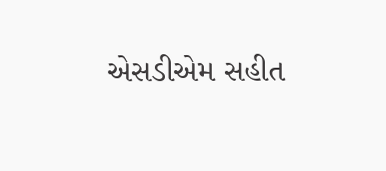એસડીએમ સહીત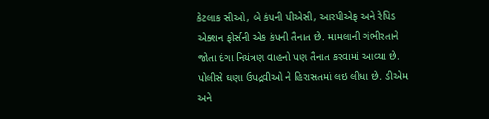કેટલાક સીઓ, બે કંપની પીએસી, આરપીએફ અને રેપિડ એક્શન ફોર્સની એક કંપની તૈનાત છે. મામલાની ગંભીરતાને જોતા દંગા નિયંત્રણ વાહનો પણ તૈનાત કરવામાં આવ્યા છે. પોલીસે ઘણા ઉપદ્રવીઓ ને હિરાસતમાં લઇ લીધા છે. ડીએમ અને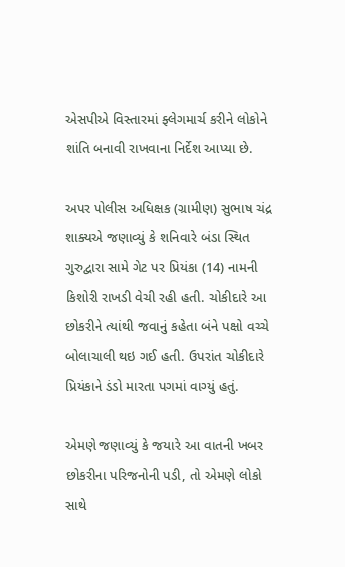એસપીએ વિસ્તારમાં ફ્લેગમાર્ચ કરીને લોકોને શાંતિ બનાવી રાખવાના નિર્દેશ આપ્યા છે.

અપર પોલીસ અધિક્ષક (ગ્રામીણ) સુભાષ ચંદ્ર શાક્યએ જણાવ્યું કે શનિવારે બંડા સ્થિત ગુરુદ્વારા સામે ગેટ પર પ્રિયંકા (14) નામની કિશોરી રાખડી વેચી રહી હતી. ચોકીદારે આ છોકરીને ત્યાંથી જવાનું કહેતા બંને પક્ષો વચ્ચે બોલાચાલી થઇ ગઈ હતી. ઉપરાંત ચોકીદારે પ્રિયંકાને ડંડો મારતા પગમાં વાગ્યું હતું.

એમણે જણાવ્યું કે જયારે આ વાતની ખબર છોકરીના પરિજનોની પડી, તો એમણે લોકો સાથે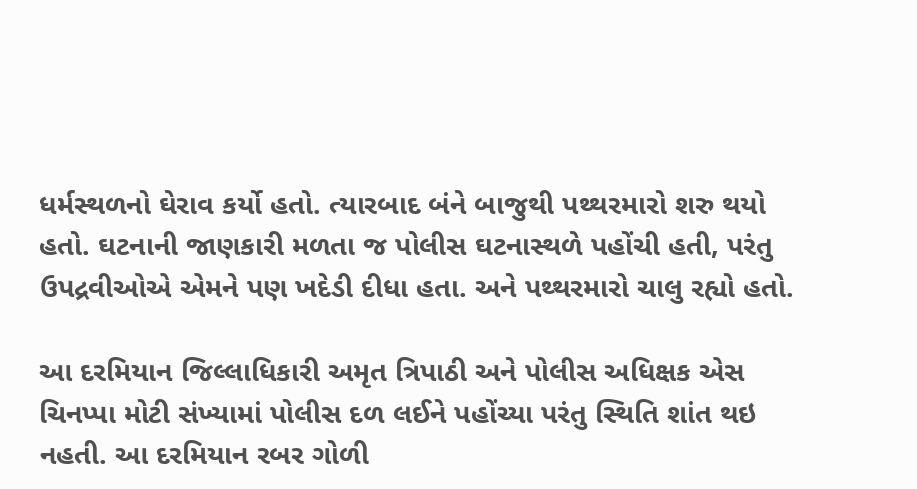ધર્મસ્થળનો ઘેરાવ કર્યો હતો. ત્યારબાદ બંને બાજુથી પથ્થરમારો શરુ થયો હતો. ઘટનાની જાણકારી મળતા જ પોલીસ ઘટનાસ્થળે પહોંચી હતી, પરંતુ ઉપદ્રવીઓએ એમને પણ ખદેડી દીધા હતા. અને પથ્થરમારો ચાલુ રહ્યો હતો.

આ દરમિયાન જિલ્લાધિકારી અમૃત ત્રિપાઠી અને પોલીસ અધિક્ષક એસ ચિનપ્પા મોટી સંખ્યામાં પોલીસ દળ લઈને પહોંચ્યા પરંતુ સ્થિતિ શાંત થઇ નહતી. આ દરમિયાન રબર ગોળી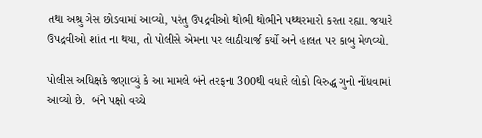તથા અશ્રુ ગેસ છોડવામાં આવ્યો, પરંતુ ઉપદ્રવીઓ થોભી થોભીને પથ્થરમારો કરતા રહ્યા. જયારે ઉપદ્રવીઓ શાંત ના થયા, તો પોલીસે એમના પર લાઠીચાર્જ કર્યો અને હાલત પર કાબુ મેળવ્યો.

પોલીસ અધિક્ષકે જણાવ્યું કે આ મામલે બંને તરફના 300થી વધારે લોકો વિરુદ્ધ ગુનો નોંધવામાં આવ્યો છે.  બંને પક્ષો વચ્ચે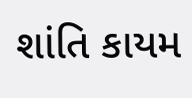શાંતિ કાયમ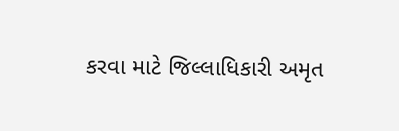કરવા માટે જિલ્લાધિકારી અમૃત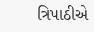ત્રિપાઠીએ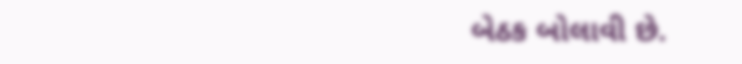બેઠક બોલાવી છે.